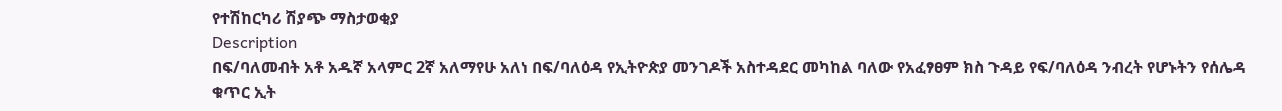የተሽከርካሪ ሽያጭ ማስታወቂያ
Description
በፍ/ባለመብት አቶ አዱኛ አላምር 2ኛ አለማየሁ አለነ በፍ/ባለዕዳ የኢትዮጵያ መንገዶች አስተዳደር መካከል ባለው የአፈፃፀም ክስ ጉዳይ የፍ/ባለዕዳ ንብረት የሆኑትን የሰሌዳ ቁጥር ኢት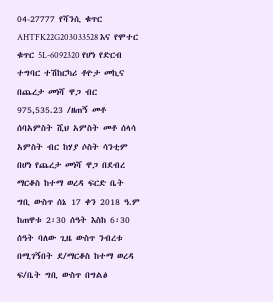04-27777 የሻንሲ ቁጥር AHTFK22G203033528 እና የሞተር ቁጥር 5L-6092320 የሆነ የድርብ ተግባር ተሽከርካሪ ቶዮታ መኪና በጨረታ መነሻ ዋጋ ብር 975,535.23 /ዘጠኝ መቶ ሰባአምስት ሺህ አምስት መቶ ሰላሳ አምስት ብር ከሃያ ሶስት ሳንቲም በሆነ የጨረታ መነሻ ዋጋ በደብረ ማርቆስ ከተማ ወረዳ ፍርድ ቤት ግቢ ውስጥ ሰኔ 17 ቀን 2018 ዓ.ም ከጠዋቱ 2፡30 ሰዓት እስከ 6፡30 ሰዓት ባለው ጊዜ ውስጥ ንብረቱ በሚገኝበት ደ/ማርቆስ ከተማ ወረዳ ፍ/ቤት ግቢ ውስጥ በግልፅ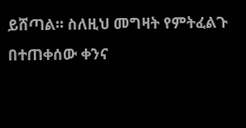ይሸጣል። ስለዚህ መግዛት የምትፈልጉ በተጠቀሰው ቀንና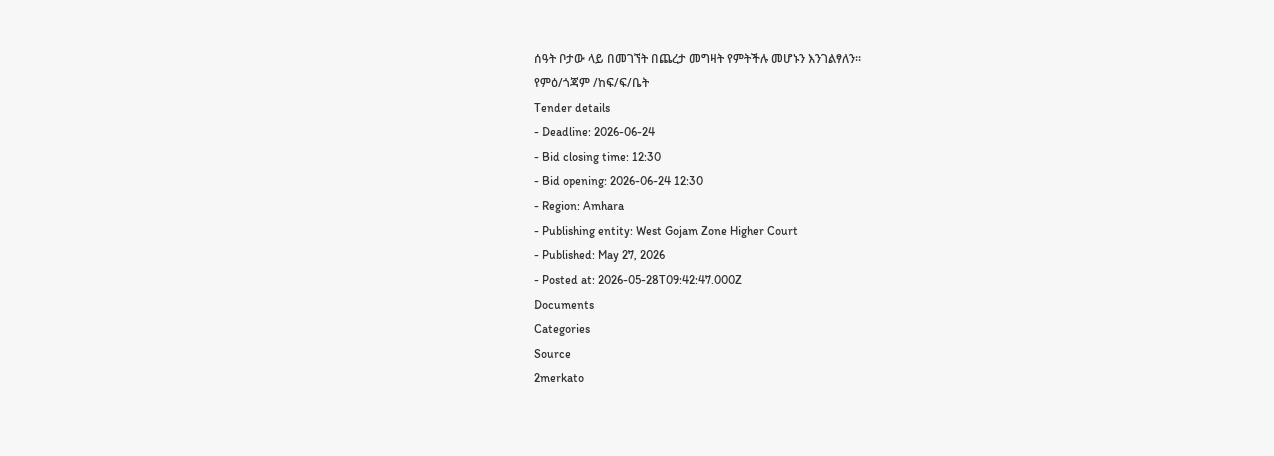ሰዓት ቦታው ላይ በመገኘት በጨረታ መግዛት የምትችሉ መሆኑን እንገልፃለን።
የምዕ/ጎጃም /ከፍ/ፍ/ቤት
Tender details
- Deadline: 2026-06-24
- Bid closing time: 12:30
- Bid opening: 2026-06-24 12:30
- Region: Amhara
- Publishing entity: West Gojam Zone Higher Court
- Published: May 27, 2026
- Posted at: 2026-05-28T09:42:47.000Z
Documents
Categories
Source
2merkato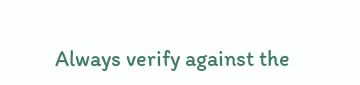Always verify against the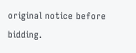original notice before bidding.